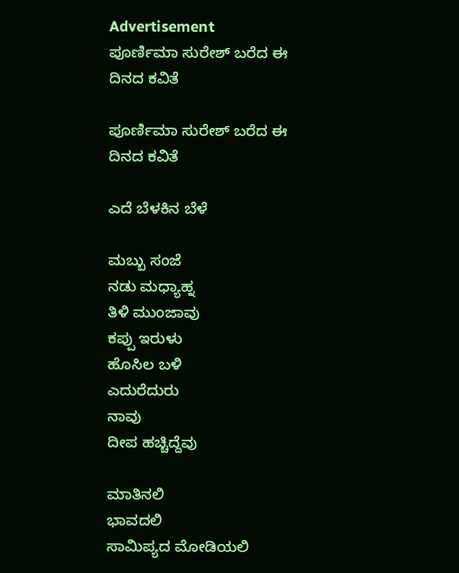Advertisement
ಪೂರ್ಣಿಮಾ ಸುರೇಶ್ ಬರೆದ ಈ ದಿನದ ಕವಿತೆ

ಪೂರ್ಣಿಮಾ ಸುರೇಶ್ ಬರೆದ ಈ ದಿನದ ಕವಿತೆ

ಎದೆ ಬೆಳಕಿನ‌ ಬೆಳೆ

ಮಬ್ಬು ಸಂಜೆ
ನಡು ಮಧ್ಯಾಹ್ನ
ತಿಳಿ ಮುಂಜಾವು
ಕಪ್ಪು ಇರುಳು
ಹೊಸಿಲ ಬಳಿ
ಎದುರೆದುರು
ನಾವು
ದೀಪ ಹಚ್ಚಿದ್ದೆವು

ಮಾತಿನಲಿ
ಭಾವದಲಿ
ಸಾಮಿಪ್ಯದ ಮೋಡಿಯಲಿ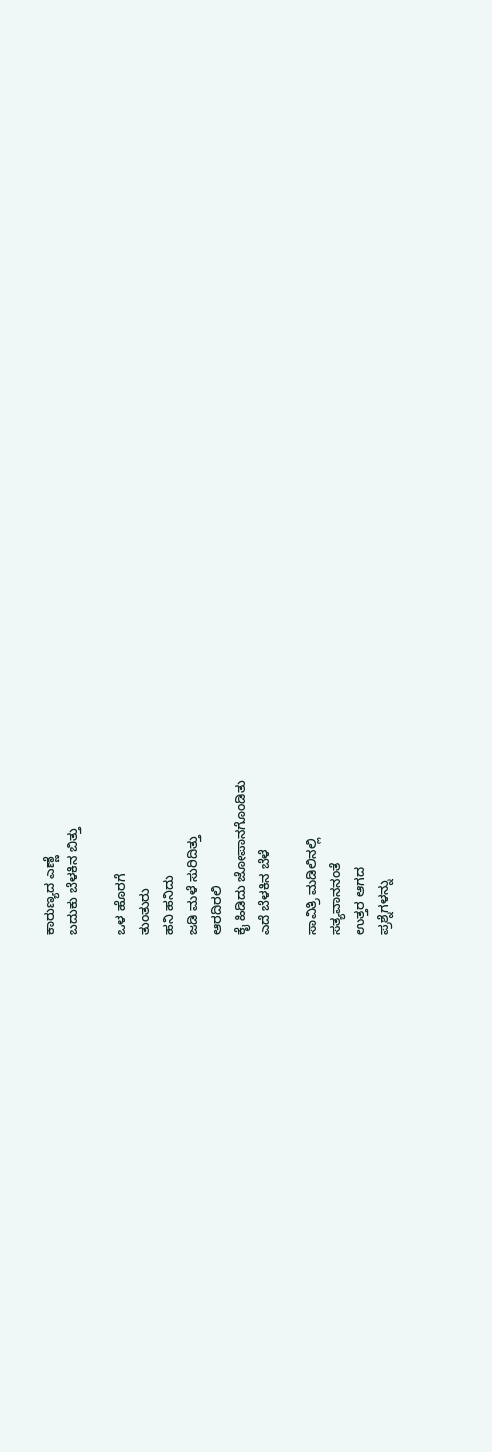ಕಾರುಣ್ಯದ ಎಣ್ಣೆ
ಬದುಕು ಬೆಳಕಿನ ಬಿತ್ತು

ಒಳ ಹೊರಗೆ
ತುಂತುರು
ಹನಿ ಹನಿದು
ಜಡಿ ಮಳೆ ಸುರಿದಿತ್ತು
ಆರದಿರಲಿ
ಕೈ ಹಿಡಿದು ಜೋಪಾನಗೊಂಡಿತು
ಎದೆ ಬೆಳಕಿನ ಬೆಳೆ

ಸಾವಿತ್ರಿ ಮಡಿಲಿನಲ್ಲಿ
ಸತ್ಯವಾನನಂತೆ
ಉತ್ತರ ಆಗದ
ಪ್ರಶ್ನೆಗಳನ್ನು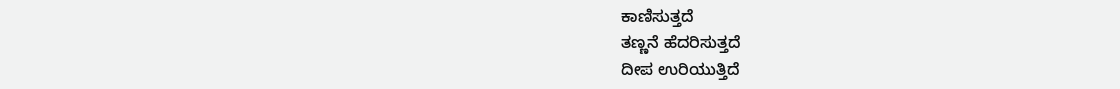ಕಾಣಿಸುತ್ತದೆ
ತಣ್ಣನೆ ಹೆದರಿಸುತ್ತದೆ
ದೀಪ ಉರಿಯುತ್ತಿದೆ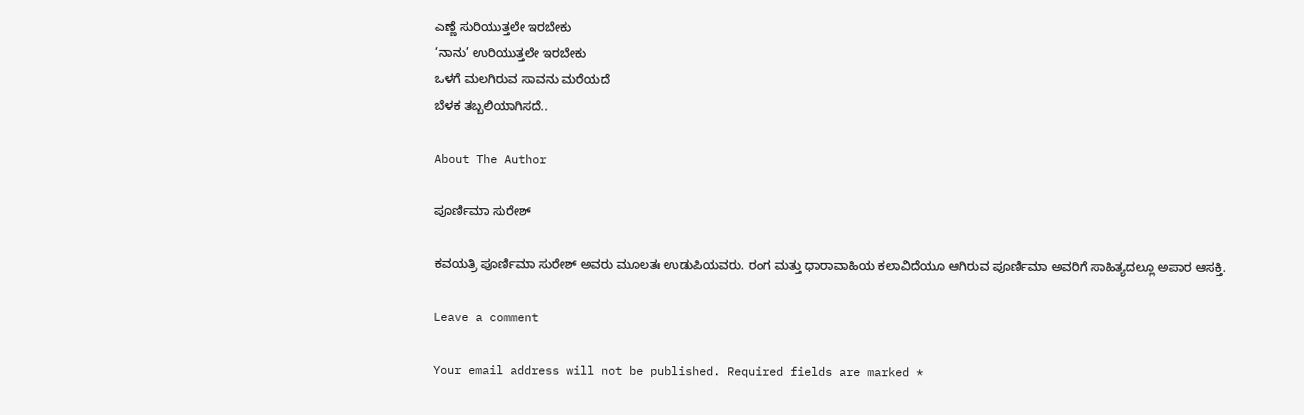ಎಣ್ಣೆ ಸುರಿಯುತ್ತಲೇ ಇರಬೇಕು
‘ನಾನು’ ಉರಿಯುತ್ತಲೇ ಇರಬೇಕು
ಒಳಗೆ ಮಲಗಿರುವ ಸಾವನು ಮರೆಯದೆ
ಬೆಳಕ ತಬ್ಬಲಿಯಾಗಿಸದೆ..

About The Author

ಪೂರ್ಣಿಮಾ ಸುರೇಶ್

ಕವಯತ್ರಿ ಪೂರ್ಣಿಮಾ ಸುರೇಶ್ ಅವರು ಮೂಲತಃ ಉಡುಪಿಯವರು. ರಂಗ ಮತ್ತು ಧಾರಾವಾಹಿಯ ಕಲಾವಿದೆಯೂ ಆಗಿರುವ ಪೂರ್ಣಿಮಾ ಅವರಿಗೆ ಸಾಹಿತ್ಯದಲ್ಲೂ ಅಪಾರ ಆಸಕ್ತಿ.

Leave a comment

Your email address will not be published. Required fields are marked *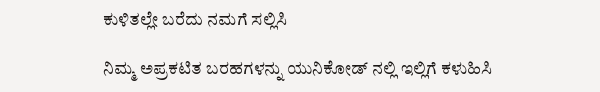ಕುಳಿತಲ್ಲೇ ಬರೆದು ನಮಗೆ ಸಲ್ಲಿಸಿ

ನಿಮ್ಮ ಅಪ್ರಕಟಿತ ಬರಹಗಳನ್ನು ಯುನಿಕೋಡ್ ನಲ್ಲಿ ಇಲ್ಲಿಗೆ ಕಳುಹಿಸಿ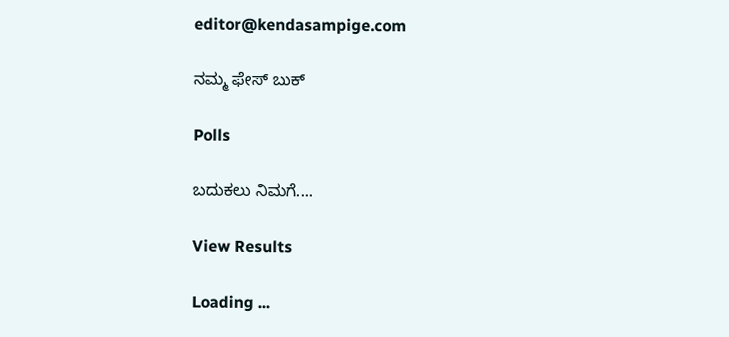editor@kendasampige.com

ನಮ್ಮ ಫೇಸ್ ಬುಕ್

Polls

ಬದುಕಲು ನಿಮಗೆ....

View Results

Loading ...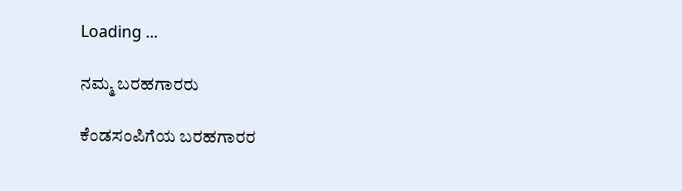Loading ...

ನಮ್ಮ ಬರಹಗಾರರು

ಕೆಂಡಸಂಪಿಗೆಯ ಬರಹಗಾರರ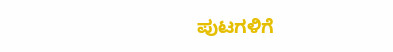ಪುಟಗಳಿಗೆ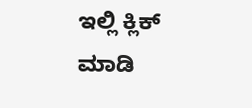ಇಲ್ಲಿ ಕ್ಲಿಕ್ ಮಾಡಿ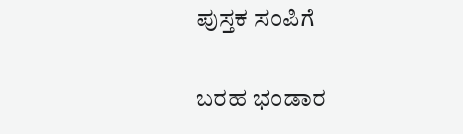ಪುಸ್ತಕ ಸಂಪಿಗೆ

ಬರಹ ಭಂಡಾರ